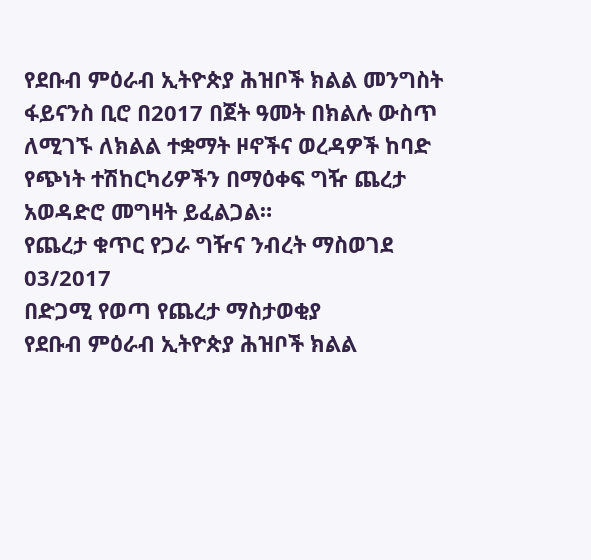የደቡብ ምዕራብ ኢትዮጵያ ሕዝቦች ክልል መንግስት ፋይናንስ ቢሮ በ2017 በጀት ዓመት በክልሉ ውስጥ ለሚገኙ ለክልል ተቋማት ዞኖችና ወረዳዎች ከባድ የጭነት ተሽከርካሪዎችን በማዕቀፍ ግዥ ጨረታ አወዳድሮ መግዛት ይፈልጋል።
የጨረታ ቁጥር የጋራ ግዥና ንብረት ማስወገደ 03/2017
በድጋሚ የወጣ የጨረታ ማስታወቂያ
የደቡብ ምዕራብ ኢትዮጵያ ሕዝቦች ክልል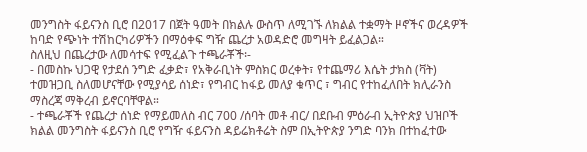መንግስት ፋይናንስ ቢሮ በ2017 በጀት ዓመት በክልሉ ውስጥ ለሚገኙ ለክልል ተቋማት ዞኖችና ወረዳዎች ከባድ የጭነት ተሽከርካሪዎችን በማዕቀፍ ግዥ ጨረታ አወዳድሮ መግዛት ይፈልጋል።
ስለዚህ በጨረታው ለመሳተፍ የሚፈልጉ ተጫራቾች፡-
- በመስኩ ህጋዊ የታደሰ ንግድ ፈቃድ፣ የአቅራቢነት ምስክር ወረቀት፣ የተጨማሪ እሴት ታክስ (ቫት) ተመዝጋቢ ስለመሆናቸው የሚያሳይ ሰነድ፣ የግብር ከፋይ መለያ ቁጥር ፣ ግብር የተከፈለበት ክሊራንስ ማስረጃ ማቅረብ ይኖርባቸዋል።
- ተጫራቾች የጨረታ ሰነድ የማይመለስ ብር 700 /ሰባት መቶ ብር/ በደቡብ ምዕራብ ኢትዮጵያ ህዝቦች ክልል መንግስት ፋይናንስ ቢሮ የግዥ ፋይናንስ ዳይሬክቶሬት ስም በኢትዮጵያ ንግድ ባንክ በተከፈተው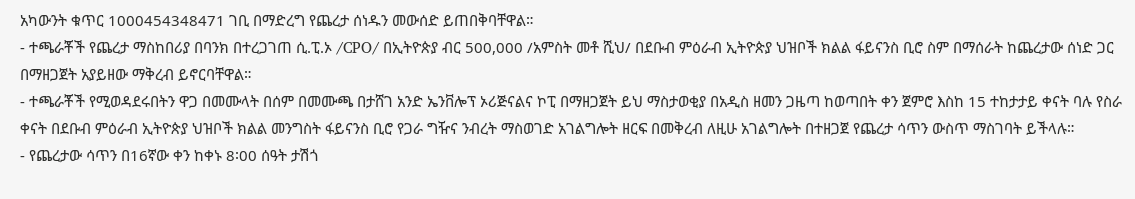አካውንት ቁጥር 1000454348471 ገቢ በማድረግ የጨረታ ሰነዱን መውሰድ ይጠበቅባቸዋል።
- ተጫራቾች የጨረታ ማስከበሪያ በባንክ በተረጋገጠ ሲ.ፒ.ኦ /CPO/ በኢትዮጵያ ብር 500,000 /አምስት መቶ ሺህ/ በደቡብ ምዕራብ ኢትዮጵያ ህዝቦች ክልል ፋይናንስ ቢሮ ስም በማሰራት ከጨረታው ሰነድ ጋር በማዘጋጀት አያይዘው ማቅረብ ይኖርባቸዋል።
- ተጫራቾች የሚወዳደሩበትን ዋጋ በመሙላት በሰም በመሙጫ በታሸገ አንድ ኤንቨሎፕ ኦሪጅናልና ኮፒ በማዘጋጀት ይህ ማስታወቂያ በአዲስ ዘመን ጋዜጣ ከወጣበት ቀን ጀምሮ እስከ 15 ተከታታይ ቀናት ባሉ የስራ ቀናት በደቡብ ምዕራብ ኢትዮጵያ ህዝቦች ክልል መንግስት ፋይናንስ ቢሮ የጋራ ግዥና ንብረት ማስወገድ አገልግሎት ዘርፍ በመቅረብ ለዚሁ አገልግሎት በተዘጋጀ የጨረታ ሳጥን ውስጥ ማስገባት ይችላሉ።
- የጨረታው ሳጥን በ16ኛው ቀን ከቀኑ 8፡00 ሰዓት ታሽጎ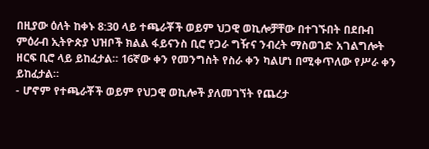በዚያው ዕለት ከቀኑ 8:30 ላይ ተጫራቾች ወይም ህጋዊ ወኪሎቻቸው በተገኙበት በደቡብ ምዕራብ ኢትዮጵያ ህዝቦች ክልል ፋይናንስ ቢሮ የጋራ ግዥና ንብረት ማስወገድ አገልግሎት ዘርፍ ቢሮ ላይ ይከፈታል። 16ኛው ቀን የመንግስት የስራ ቀን ካልሆነ በሚቀጥለው የሥራ ቀን ይከፈታል።
- ሆኖም የተጫራቾች ወይም የህጋዊ ወኪሎች ያለመገኘት የጨረታ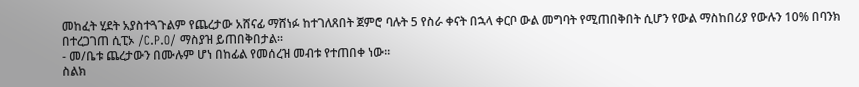መከፈት ሂደት አያስተጓጉልም የጨረታው አሸናፊ ማሸነፉ ከተገለጸበት ጀምሮ ባሉት 5 የስራ ቀናት በኋላ ቀርቦ ውል መግባት የሚጠበቅበት ሲሆን የውል ማስከበሪያ የውሉን 10% በባንክ በተረጋገጠ ሲፒኦ /C.P.O/ ማስያዝ ይጠበቅበታል።
- መ/ቤቱ ጨረታውን በሙሉም ሆነ በከፊል የመሰረዝ መብቱ የተጠበቀ ነው።
ስልክ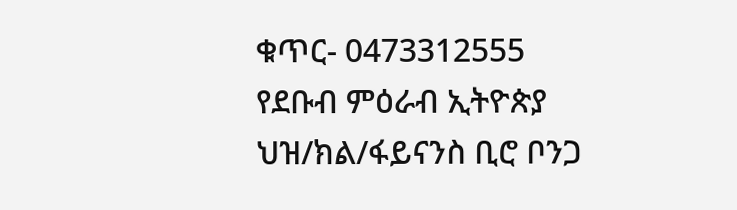ቁጥር- 0473312555
የደቡብ ምዕራብ ኢትዮጵያ ህዝ/ክል/ፋይናንስ ቢሮ ቦንጋ